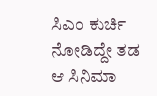ಸಿಎಂ ಕುರ್ಚಿ ನೋಡಿದ್ದೇ ತಡ ಆ ಸಿನಿಮಾ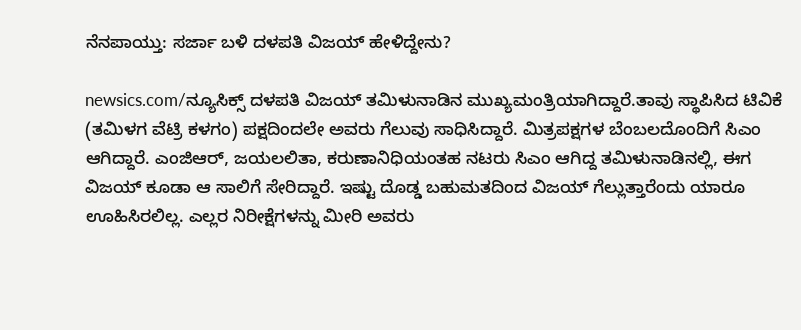ನೆನಪಾಯ್ತು: ಸರ್ಜಾ ಬಳಿ ದಳಪತಿ ವಿಜಯ್ ಹೇಳಿದ್ದೇನು?

newsics.com/ನ್ಯೂಸಿಕ್ಸ್ ದಳಪತಿ ವಿಜಯ್ ತಮಿಳುನಾಡಿನ ಮುಖ್ಯಮಂತ್ರಿಯಾಗಿದ್ದಾರೆ.ತಾವು ಸ್ಥಾಪಿಸಿದ ಟಿವಿ‌ಕೆ (ತಮಿಳಗ ವೆಟ್ರಿ ಕಳಗಂ) ಪಕ್ಷದಿಂದಲೇ ಅವರು ಗೆಲುವು ಸಾಧಿಸಿದ್ದಾರೆ. ಮಿತ್ರಪಕ್ಷಗಳ ಬೆಂಬಲದೊಂದಿಗೆ ಸಿಎಂ ಆಗಿದ್ದಾರೆ. ಎಂಜಿಆರ್, ಜಯಲಲಿತಾ, ಕರುಣಾನಿಧಿಯಂತಹ ನಟರು ಸಿಎಂ ಆಗಿದ್ದ ತಮಿಳುನಾಡಿನಲ್ಲಿ, ಈಗ ವಿಜಯ್ ಕೂಡಾ ಆ ಸಾಲಿಗೆ ಸೇರಿದ್ದಾರೆ. ಇಷ್ಟು ದೊಡ್ಡ ಬಹುಮತದಿಂದ ವಿಜಯ್ ಗೆಲ್ಲುತ್ತಾರೆಂದು ಯಾರೂ ಊಹಿಸಿರಲಿಲ್ಲ. ಎಲ್ಲರ ನಿರೀಕ್ಷೆಗಳನ್ನು ಮೀರಿ ಅವರು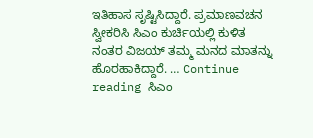ಇತಿಹಾಸ ಸೃಷ್ಟಿಸಿದ್ದಾರೆ. ಪ್ರಮಾಣವಚನ ಸ್ವೀಕರಿಸಿ ಸಿಎಂ ಕುರ್ಚಿಯಲ್ಲಿ ಕುಳಿತ ನಂತರ ವಿಜಯ್ ತಮ್ಮ ಮನದ ಮಾತನ್ನು ಹೊರಹಾಕಿದ್ದಾರೆ. … Continue reading ಸಿಎಂ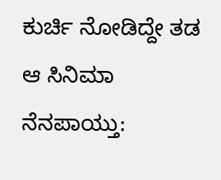ಕುರ್ಚಿ ನೋಡಿದ್ದೇ ತಡ ಆ ಸಿನಿಮಾ ನೆನಪಾಯ್ತು: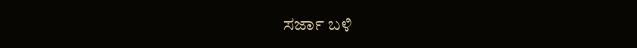ಸರ್ಜಾ ಬಳಿ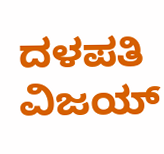ದಳಪತಿ ವಿಜಯ್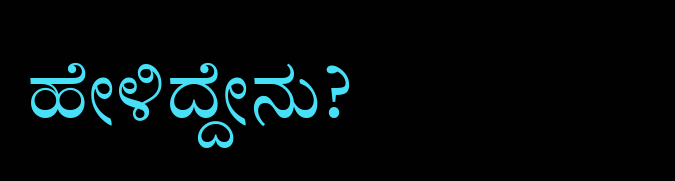ಹೇಳಿದ್ದೇನು?